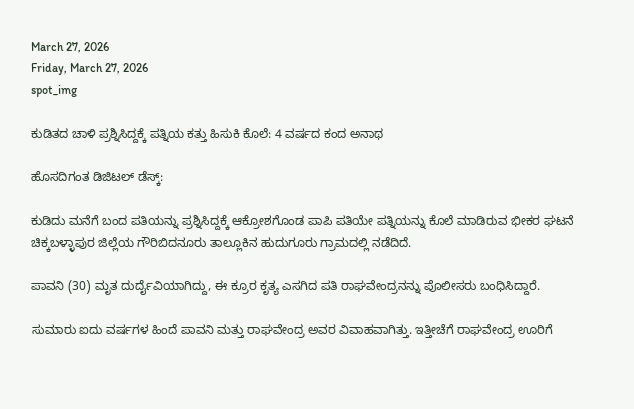March 27, 2026
Friday, March 27, 2026
spot_img

ಕುಡಿತದ ಚಾಳಿ ಪ್ರಶ್ನಿಸಿದ್ದಕ್ಕೆ ಪತ್ನಿಯ ಕತ್ತು ಹಿಸುಕಿ ಕೊಲೆ: 4 ವರ್ಷದ ಕಂದ ಅನಾಥ

ಹೊಸದಿಗಂತ ಡಿಜಿಟಲ್ ಡೆಸ್ಕ್:

ಕುಡಿದು ಮನೆಗೆ ಬಂದ ಪತಿಯನ್ನು ಪ್ರಶ್ನಿಸಿದ್ದಕ್ಕೆ ಆಕ್ರೋಶಗೊಂಡ ಪಾಪಿ ಪತಿಯೇ ಪತ್ನಿಯನ್ನು ಕೊಲೆ ಮಾಡಿರುವ ಭೀಕರ ಘಟನೆ ಚಿಕ್ಕಬಳ್ಳಾಪುರ ಜಿಲ್ಲೆಯ ಗೌರಿಬಿದನೂರು ತಾಲ್ಲೂಕಿನ ಹುದುಗೂರು ಗ್ರಾಮದಲ್ಲಿ ನಡೆದಿದೆ.

ಪಾವನಿ (30) ಮೃತ ದುರ್ದೈವಿಯಾಗಿದ್ದು, ಈ ಕ್ರೂರ ಕೃತ್ಯ ಎಸಗಿದ ಪತಿ ರಾಘವೇಂದ್ರನನ್ನು ಪೊಲೀಸರು ಬಂಧಿಸಿದ್ದಾರೆ.

ಸುಮಾರು ಐದು ವರ್ಷಗಳ ಹಿಂದೆ ಪಾವನಿ ಮತ್ತು ರಾಘವೇಂದ್ರ ಅವರ ವಿವಾಹವಾಗಿತ್ತು. ಇತ್ತೀಚೆಗೆ ರಾಘವೇಂದ್ರ ಊರಿಗೆ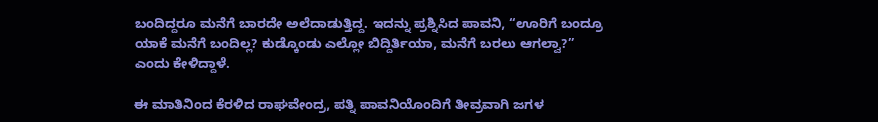ಬಂದಿದ್ದರೂ ಮನೆಗೆ ಬಾರದೇ ಅಲೆದಾಡುತ್ತಿದ್ದ. ಇದನ್ನು ಪ್ರಶ್ನಿಸಿದ ಪಾವನಿ, “ಊರಿಗೆ ಬಂದ್ರೂ ಯಾಕೆ ಮನೆಗೆ ಬಂದಿಲ್ಲ? ಕುಡ್ಕೊಂಡು ಎಲ್ಲೋ ಬಿದ್ದಿರ್ತಿಯಾ, ಮನೆಗೆ ಬರಲು ಆಗಲ್ವಾ?” ಎಂದು ಕೇಳಿದ್ದಾಳೆ.

ಈ ಮಾತಿನಿಂದ ಕೆರಳಿದ ರಾಘವೇಂದ್ರ, ಪತ್ನಿ ಪಾವನಿಯೊಂದಿಗೆ ತೀವ್ರವಾಗಿ ಜಗಳ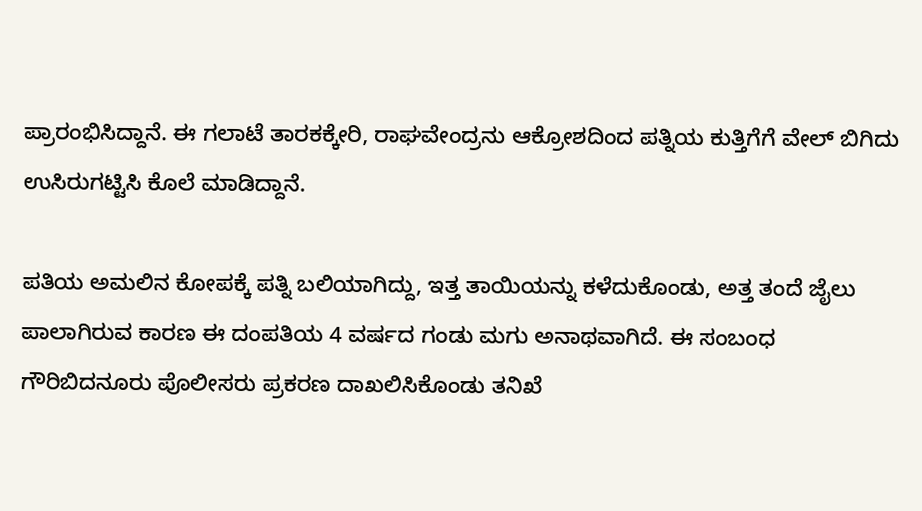ಪ್ರಾರಂಭಿಸಿದ್ದಾನೆ. ಈ ಗಲಾಟೆ ತಾರಕಕ್ಕೇರಿ, ರಾಘವೇಂದ್ರನು ಆಕ್ರೋಶದಿಂದ ಪತ್ನಿಯ ಕುತ್ತಿಗೆಗೆ ವೇಲ್ ಬಿಗಿದು ಉಸಿರುಗಟ್ಟಿಸಿ ಕೊಲೆ ಮಾಡಿದ್ದಾನೆ.

ಪತಿಯ ಅಮಲಿನ ಕೋಪಕ್ಕೆ ಪತ್ನಿ ಬಲಿಯಾಗಿದ್ದು, ಇತ್ತ ತಾಯಿಯನ್ನು ಕಳೆದುಕೊಂಡು, ಅತ್ತ ತಂದೆ ಜೈಲು ಪಾಲಾಗಿರುವ ಕಾರಣ ಈ ದಂಪತಿಯ 4 ವರ್ಷದ ಗಂಡು ಮಗು ಅನಾಥವಾಗಿದೆ. ಈ ಸಂಬಂಧ ಗೌರಿಬಿದನೂರು ಪೊಲೀಸರು ಪ್ರಕರಣ ದಾಖಲಿಸಿಕೊಂಡು ತನಿಖೆ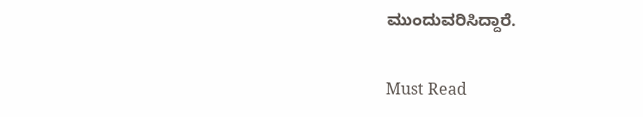ಮುಂದುವರಿಸಿದ್ದಾರೆ.

Must Read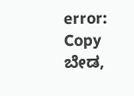error: Copy ಬೇಡ,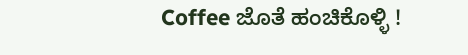Coffee ಜೊತೆ ಹಂಚಿಕೊಳ್ಳಿ !